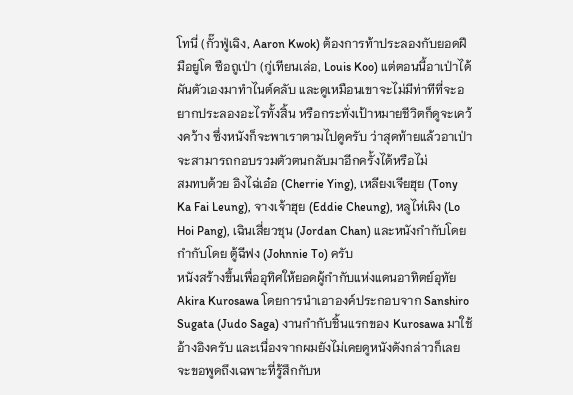โทนี่ (กั๊วฟู่เฉิง, Aaron Kwok) ต้องการท้าประลองกับยอดฝีมือยูโด ซือถูเป่า (กู่เทียนเล่อ, Louis Koo) แต่ตอนนี้อาเป่าได้ผันตัวเองมาทำไนต์คลับ และดูเหมือนเขาจะไม่มีท่าทีที่จะอยากประลองอะไรทั้งสิ้น หรือกระทั่งเป้าหมายชีวิตก็ดูจะเคว้งคว้าง ซึ่งหนังก็จะพาเราตามไปดูครับ ว่าสุดท้ายแล้วอาเป่าจะสามารถกอบรวมตัวตนกลับมาอีกครั้งได้หรือไม่
สมทบด้วย อิงไฉ่เอ๋อ (Cherrie Ying), เหลียงเจียฮุย (Tony Ka Fai Leung), จางเจ้าฮุย (Eddie Cheung), หลูไห่เผิง (Lo Hoi Pang), เฉินเสี่ยวชุน (Jordan Chan) และหนังกำกับโดยกำกับโดย ตู้ฉีฟง (Johnnie To) ครับ
หนังสร้างขึ้นเพื่ออุทิศให้ยอดผู้กำกับแห่งแดนอาทิตย์อุทัย Akira Kurosawa โดยการนำเอาองค์ประกอบจาก Sanshiro Sugata (Judo Saga) งานกำกับชิ้นแรกของ Kurosawa มาใช้อ้างอิงครับ และเนื่องจากผมยังไม่เคยดูหนังดังกล่าวก็เลยจะขอพูดถึงเฉพาะที่รู้สึกกับห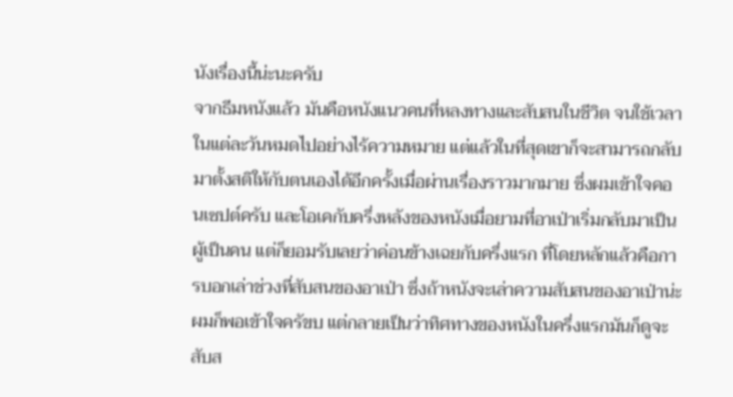นังเรื่องนี้น่ะนะครับ
จากธีมหนังแล้ว มันคือหนังแนวคนที่หลงทางและสับสนในชีวิต จนใช้เวลาในแต่ละวันหมดไปอย่างไร้ความหมาย แต่แล้วในที่สุดเขาก็จะสามารถกลับมาตั้งสติให้กับตนเองได้อีกครั้งเมื่อผ่านเรื่องราวมากมาย ซึ่งผมเข้าใจคอนเซปต์ครับ และโอเคกับครึ่งหลังของหนังเมื่อยามที่อาเป่าเริ่มกลับมาเป็นผู้เป็นคน แต่ก็ยอมรับเลยว่าค่อนข้างเฉยกับครึ่งแรก ที่โดยหลักแล้วคือการบอกเล่าช่วงที่สับสนของอาเป่า ซึ่งถ้าหนังจะเล่าความสับสนของอาเป่าน่ะผมก็พอเข้าใจครัขบ แต่กลายเป็นว่าทิศทางของหนังในครึ่งแรกมันก็ดูจะสับส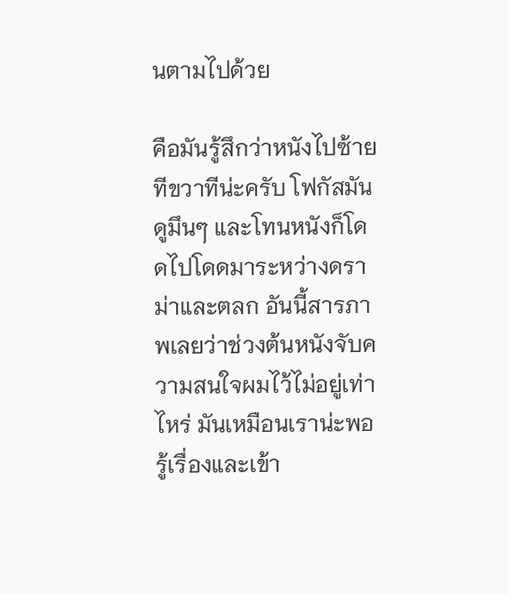นตามไปด้วย

คือมันรู้สึกว่าหนังไปซ้ายทีขวาทีน่ะครับ โฟกัสมันดูมึนๆ และโทนหนังก็โดดไปโดดมาระหว่างดราม่าและตลก อันนี้สารภาพเลยว่าช่วงต้นหนังจับความสนใจผมไว้ไม่อยู่เท่าไหร่ มันเหมือนเราน่ะพอรู้เรื่องและเข้า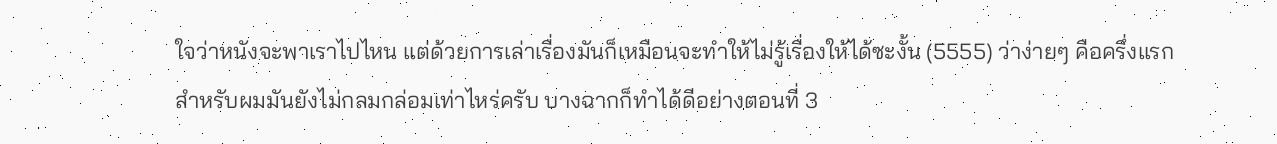ใจว่าหนังจะพาเราไปไหน แต่ด้วยการเล่าเรื่องมันก็เหมือนจะทำให้ไม่รู้เรื่องให้ได้ซะงั้น (5555) ว่าง่ายๆ คือครึ่งแรกสำหรับผมมันยังไม่กลมกล่อมเท่าไหร่ครับ บางฉากก็ทำได้ดีอย่างตอนที่ 3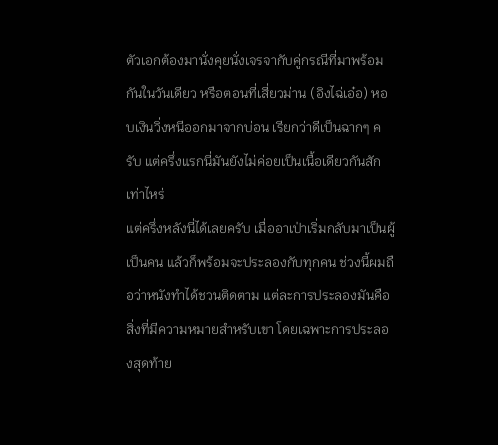ตัวเอกต้องมานั่งคุยนั่งเจรจากับคู่กรณีที่มาพร้อมกันในวันเดียว หรือตอนที่เสี่ยวม่าน (อิงไฉ่เอ๋อ) หอบเงินวิ่งหนีออกมาจากบ่อน เรียกว่าดีเป็นฉากๆ ครับ แต่ครึ่งแรกนี่มันยังไม่ค่อยเป็นเนื้อเดียวกันสักเท่าไหร่
แต่ครึ่งหลังนี่ได้เลยครับ เมื่ออาเป่าเริ่มกลับมาเป็นผู้เป็นคน แล้วก็พร้อมจะประลองกับทุกคน ช่วงนี้ผมถือว่าหนังทำได้ชวนติดตาม แต่ละการประลองมันคือสิ่งที่มีความหมายสำหรับเขา โดยเฉพาะการประลองสุดท้าย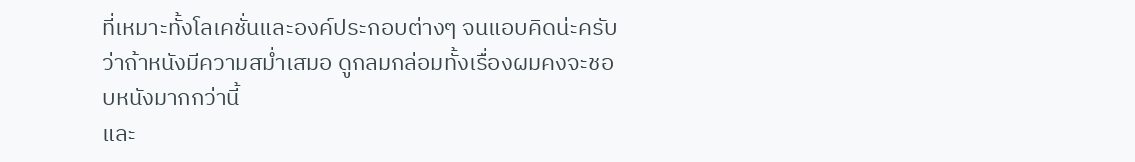ที่เหมาะทั้งโลเคชั่นและองค์ประกอบต่างๆ จนแอบคิดน่ะครับว่าถ้าหนังมีความสม่ำเสมอ ดูกลมกล่อมทั้งเรื่องผมคงจะชอบหนังมากกว่านี้
และ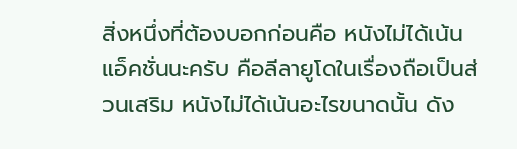สิ่งหนึ่งที่ต้องบอกก่อนคือ หนังไม่ได้เน้นแอ็คชั่นนะครับ คือลีลายูโดในเรื่องถือเป็นส่วนเสริม หนังไม่ได้เน้นอะไรขนาดนั้น ดัง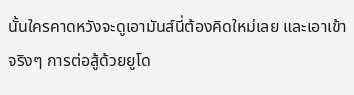นั้นใครคาดหวังจะดูเอามันส์นี่ต้องคิดใหม่เลย และเอาเข้าจริงๆ การต่อสู้ด้วยยูโด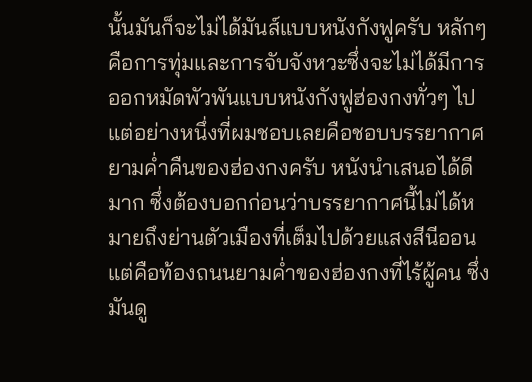นั้นมันก็จะไม่ได้มันส์แบบหนังกังฟูครับ หลักๆ คือการทุ่มและการจับจังหวะซึ่งจะไม่ได้มีการออกหมัดพัวพันแบบหนังกังฟูฮ่องกงทั่วๆ ไป
แต่อย่างหนึ่งที่ผมชอบเลยคือชอบบรรยากาศยามค่ำคืนของฮ่องกงครับ หนังนำเสนอได้ดีมาก ซึ่งต้องบอกก่อนว่าบรรยากาศนี้ไม่ได้หมายถึงย่านตัวเมืองที่เต็มไปด้วยแสงสีนีออน แต่คือท้องถนนยามค่ำของฮ่องกงที่ไร้ผู้คน ซึ่งมันดู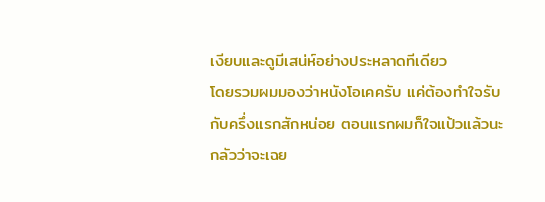เงียบและดูมีเสน่ห์อย่างประหลาดทีเดียว
โดยรวมผมมองว่าหนังโอเคครับ แค่ต้องทำใจรับกับครึ่งแรกสักหน่อย ตอนแรกผมก็ใจแป้วแล้วนะ กลัวว่าจะเฉย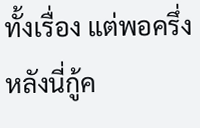ทั้งเรื่อง แต่พอครึ่งหลังนี่กู้ค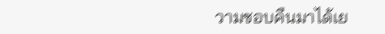วามชอบคืนมาได้เย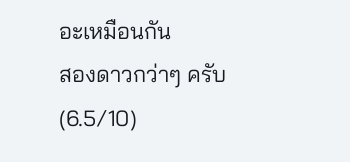อะเหมือนกัน
สองดาวกว่าๆ ครับ
(6.5/10)